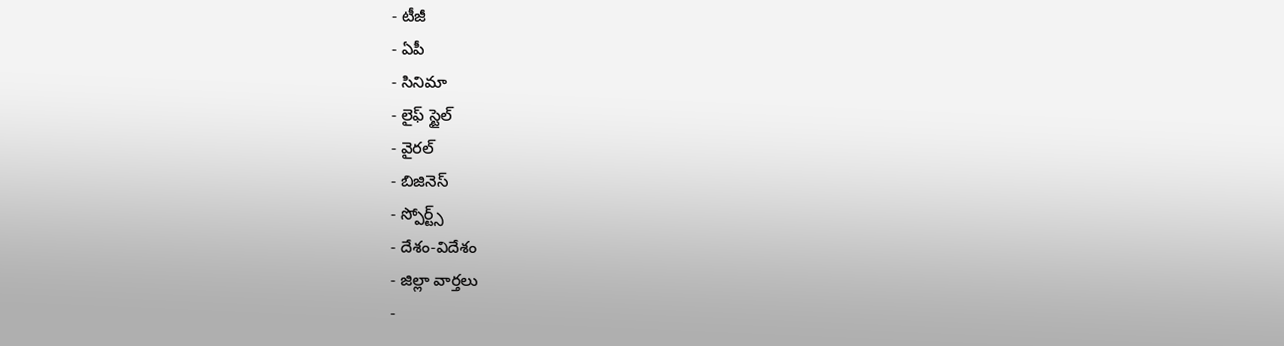- టీజీ
- ఏపీ
- సినిమా
- లైఫ్ స్టైల్
- వైరల్
- బిజినెస్
- స్పోర్ట్స్
- దేశం-విదేశం
- జిల్లా వార్తలు
-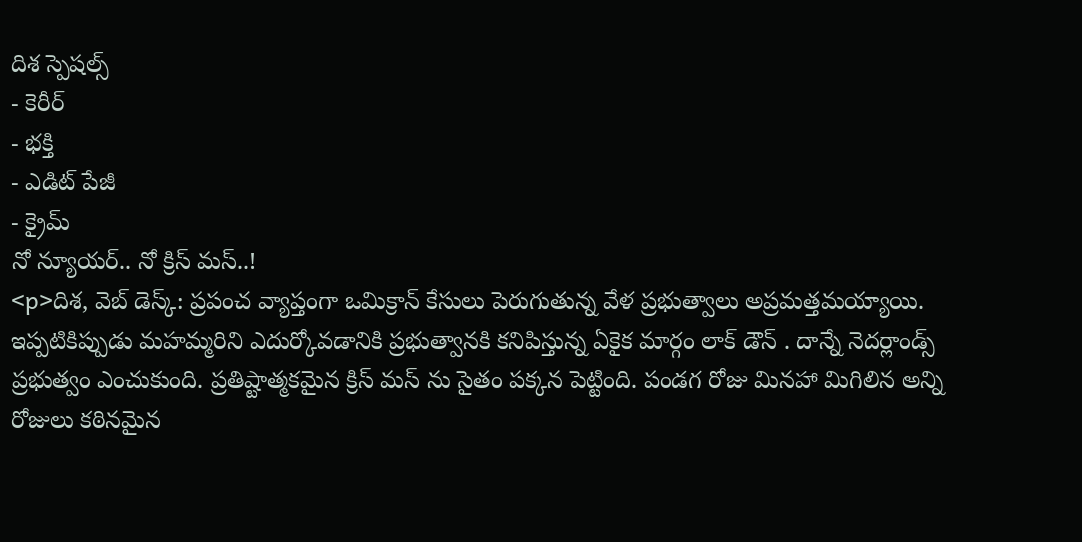దిశ స్పెషల్స్
- కెరీర్
- భక్తి
- ఎడిట్ పేజీ
- క్రైమ్
నో న్యూయర్.. నో క్రిస్ మస్..!
<p>దిశ, వెబ్ డెస్క్: ప్రపంచ వ్యాప్తంగా ఒమిక్రాన్ కేసులు పెరుగుతున్న వేళ ప్రభుత్వాలు అప్రమత్తమయ్యాయి. ఇప్పటికిప్పుడు మహమ్మరిని ఎదుర్కోవడానికి ప్రభుత్వానకి కనిపిస్తున్న ఏకైక మార్గం లాక్ డౌన్ . దాన్నే నెదర్లాండ్స్ ప్రభుత్వం ఎంచుకుంది. ప్రతిష్టాత్మకమైన క్రిస్ మస్ ను సైతం పక్కన పెట్టింది. పండగ రోజు మినహా మిగిలిన అన్ని రోజులు కఠినమైన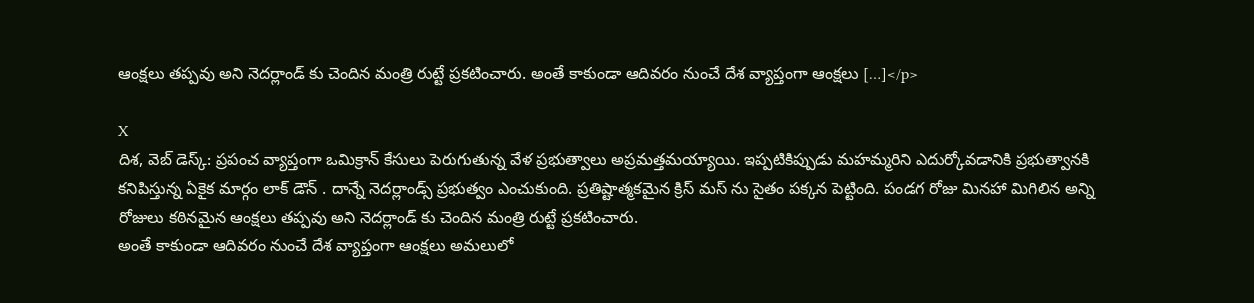ఆంక్షలు తప్పవు అని నెదర్లాండ్ కు చెందిన మంత్రి రుట్టే ప్రకటించారు. అంతే కాకుండా ఆదివరం నుంచే దేశ వ్యాప్తంగా ఆంక్షలు […]</p>

X
దిశ, వెబ్ డెస్క్: ప్రపంచ వ్యాప్తంగా ఒమిక్రాన్ కేసులు పెరుగుతున్న వేళ ప్రభుత్వాలు అప్రమత్తమయ్యాయి. ఇప్పటికిప్పుడు మహమ్మరిని ఎదుర్కోవడానికి ప్రభుత్వానకి కనిపిస్తున్న ఏకైక మార్గం లాక్ డౌన్ . దాన్నే నెదర్లాండ్స్ ప్రభుత్వం ఎంచుకుంది. ప్రతిష్టాత్మకమైన క్రిస్ మస్ ను సైతం పక్కన పెట్టింది. పండగ రోజు మినహా మిగిలిన అన్ని రోజులు కఠినమైన ఆంక్షలు తప్పవు అని నెదర్లాండ్ కు చెందిన మంత్రి రుట్టే ప్రకటించారు.
అంతే కాకుండా ఆదివరం నుంచే దేశ వ్యాప్తంగా ఆంక్షలు అమలులో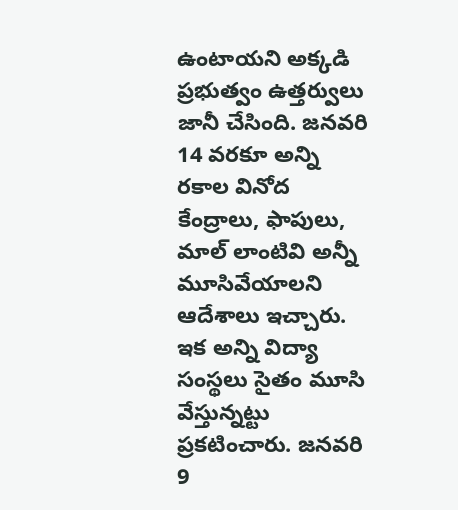ఉంటాయని అక్కడి ప్రభుత్వం ఉత్తర్వులు జానీ చేసింది. జనవరి 14 వరకూ అన్ని రకాల వినోద కేంద్రాలు, ఫాపులు, మాల్ లాంటివి అన్నీ మూసివేయాలని ఆదేశాలు ఇచ్చారు. ఇక అన్ని విద్యా సంస్థలు సైతం మూసి వేస్తున్నట్టు ప్రకటించారు. జనవరి 9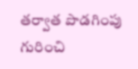తర్వాత పొడగింపు గురించి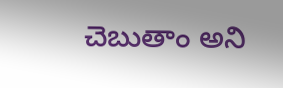చెబుతాం అని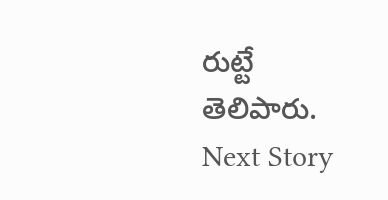రుట్టే తెలిపారు.
Next Story